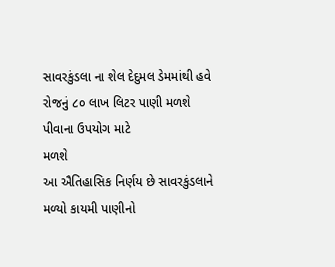સાવરકુંડલા ના શેલ દેદુમલ ડેમમાંથી હવે રોજનું ૮૦ લાખ લિટર પાણી મળશે પીવાના ઉપયોગ માટે
મળશે
આ ઐતિહાસિક નિર્ણય છે સાવરકુંડલાને મળ્યો કાયમી પાણીનો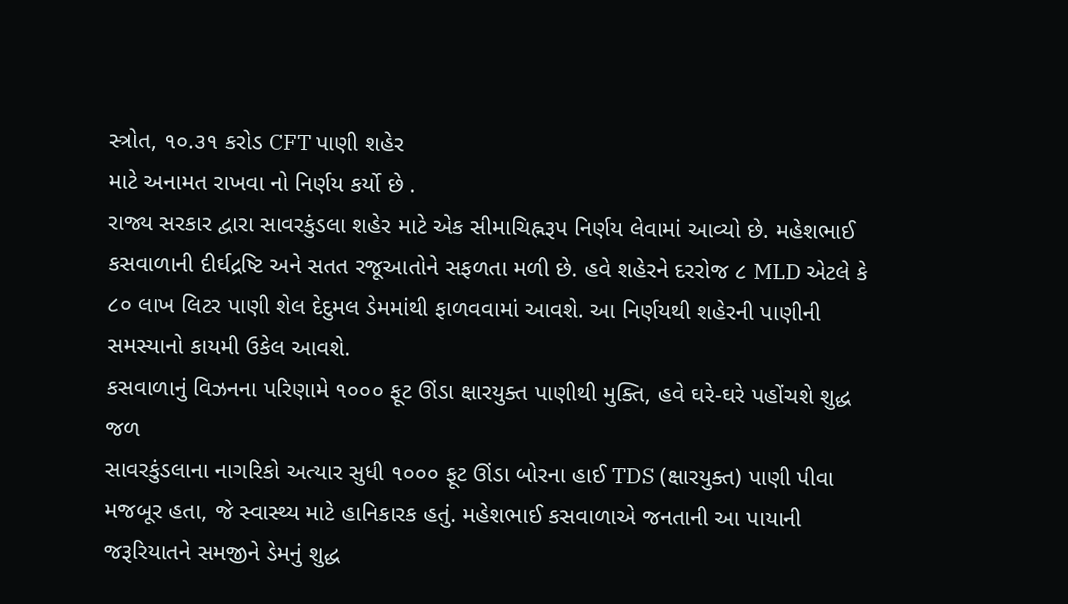સ્ત્રોત, ૧૦.૩૧ કરોડ CFT પાણી શહેર
માટે અનામત રાખવા નો નિર્ણય કર્યો છે .
રાજ્ય સરકાર દ્વારા સાવરકુંડલા શહેર માટે એક સીમાચિહ્નરૂપ નિર્ણય લેવામાં આવ્યો છે. મહેશભાઈ
કસવાળાની દીર્ઘદ્રષ્ટિ અને સતત રજૂઆતોને સફળતા મળી છે. હવે શહેરને દરરોજ ૮ MLD એટલે કે
૮૦ લાખ લિટર પાણી શેલ દેદુમલ ડેમમાંથી ફાળવવામાં આવશે. આ નિર્ણયથી શહેરની પાણીની
સમસ્યાનો કાયમી ઉકેલ આવશે.
કસવાળાનું વિઝનના પરિણામે ૧૦૦૦ ફૂટ ઊંડા ક્ષારયુક્ત પાણીથી મુક્તિ, હવે ઘરે-ઘરે પહોંચશે શુદ્ધ
જળ
સાવરકુંડલાના નાગરિકો અત્યાર સુધી ૧૦૦૦ ફૂટ ઊંડા બોરના હાઈ TDS (ક્ષારયુક્ત) પાણી પીવા
મજબૂર હતા, જે સ્વાસ્થ્ય માટે હાનિકારક હતું. મહેશભાઈ કસવાળાએ જનતાની આ પાયાની
જરૂરિયાતને સમજીને ડેમનું શુદ્ધ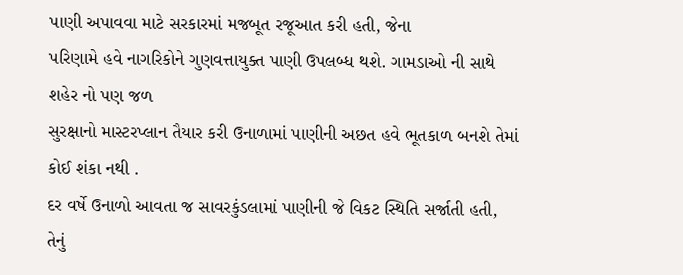પાણી અપાવવા માટે સરકારમાં મજબૂત રજૂઆત કરી હતી, જેના
પરિણામે હવે નાગરિકોને ગુણવત્તાયુક્ત પાણી ઉપલબ્ધ થશે. ગામડાઓ ની સાથે શહેર નો પણ જળ
સુરક્ષાનો માસ્ટરપ્લાન તૈયાર કરી ઉનાળામાં પાણીની અછત હવે ભૂતકાળ બનશે તેમાં કોઈ શંકા નથી .
દર વર્ષે ઉનાળો આવતા જ સાવરકુંડલામાં પાણીની જે વિકટ સ્થિતિ સર્જાતી હતી, તેનું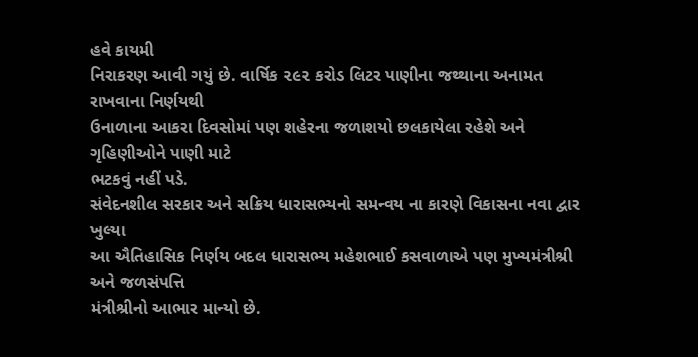હવે કાયમી
નિરાકરણ આવી ગયું છે. વાર્ષિક ૨૯૨ કરોડ લિટર પાણીના જથ્થાના અનામત રાખવાના નિર્ણયથી
ઉનાળાના આકરા દિવસોમાં પણ શહેરના જળાશયો છલકાયેલા રહેશે અને ગૃહિણીઓને પાણી માટે
ભટકવું નહીં પડે.
સંવેદનશીલ સરકાર અને સક્રિય ધારાસભ્યનો સમન્વય ના કારણે વિકાસના નવા દ્વાર ખુલ્યા
આ ઐતિહાસિક નિર્ણય બદલ ધારાસભ્ય મહેશભાઈ કસવાળાએ પણ મુખ્યમંત્રીશ્રી અને જળસંપત્તિ
મંત્રીશ્રીનો આભાર માન્યો છે.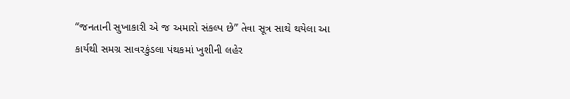“જનતાની સુખાકારી એ જ અમારો સંકલ્પ છે” તેવા સૂત્ર સાથે થયેલા આ
કાર્યથી સમગ્ર સાવરકુંડલા પંથકમાં ખુશીની લહેર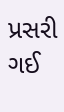પ્રસરી ગઈ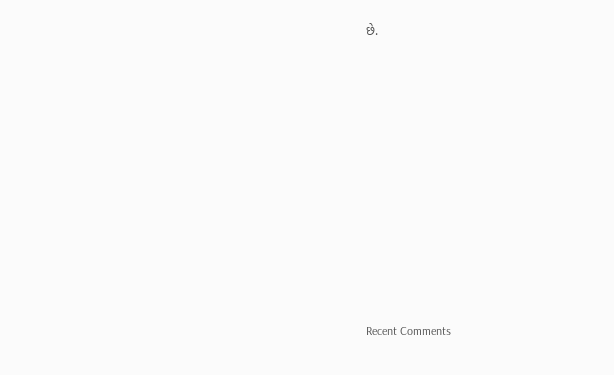છે.















Recent Comments